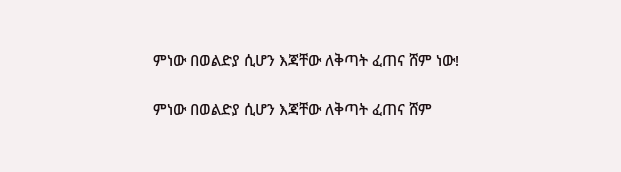ምነው በወልድያ ሲሆን እጃቸው ለቅጣት ፈጠና ሸም ነው!

ምነው በወልድያ ሲሆን እጃቸው ለቅጣት ፈጠና ሸም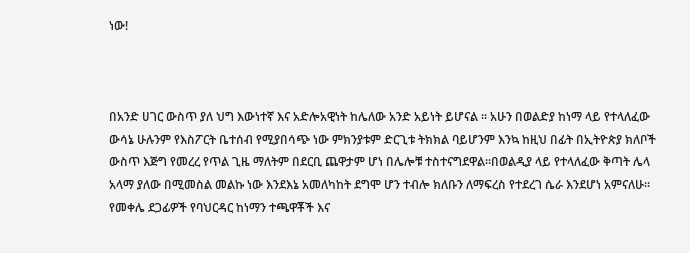ነው!



በአንድ ሀገር ውስጥ ያለ ህግ እውነተኛ እና አድሎአዊነት ከሌለው አንድ አይነት ይሆናል ፡፡ አሁን በወልድያ ከነማ ላይ የተላለፈው ውሳኔ ሁሉንም የእስፖርት ቤተሰብ የሚያበሳጭ ነው ምክንያቱም ድርጊቱ ትክክል ባይሆንም እንኳ ከዚህ በፊት በኢትዮጵያ ክለቦች ውስጥ እጅግ የመረረ የጥል ጊዜ ማለትም በደርቢ ጨዋታም ሆነ በሌሎቹ ተስተናግደዋል፡፡በወልዲያ ላይ የተላለፈው ቅጣት ሌላ አላማ ያለው በሚመስል መልኩ ነው እንደእኔ አመለካከት ደግሞ ሆን ተብሎ ክለቡን ለማፍረስ የተደረገ ሴራ እንደሆነ አምናለሁ፡፡ የመቀሌ ደጋፊዎች የባህርዳር ከነማን ተጫዋቾች እና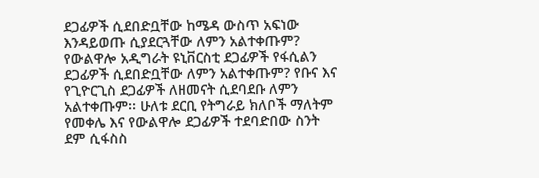ደጋፊዎች ሲደበድቧቸው ከሜዳ ውስጥ አፍነው እንዳይወጡ ሲያደርጓቸው ለምን አልተቀጡም? የውልዋሎ አዲግራት ዩኒቨርስቲ ደጋፊዎች የፋሲልን ደጋፊዎች ሲደበድቧቸው ለምን አልተቀጡም? የቡና እና የጊዮርጊስ ደጋፊዎች ለዘመናት ሲደባደቡ ለምን አልተቀጡም፡፡ ሁለቱ ደርቢ የትግራይ ክለቦች ማለትም የመቀሌ እና የውልዋሎ ደጋፊዎች ተደባድበው ስንት ደም ሲፋስስ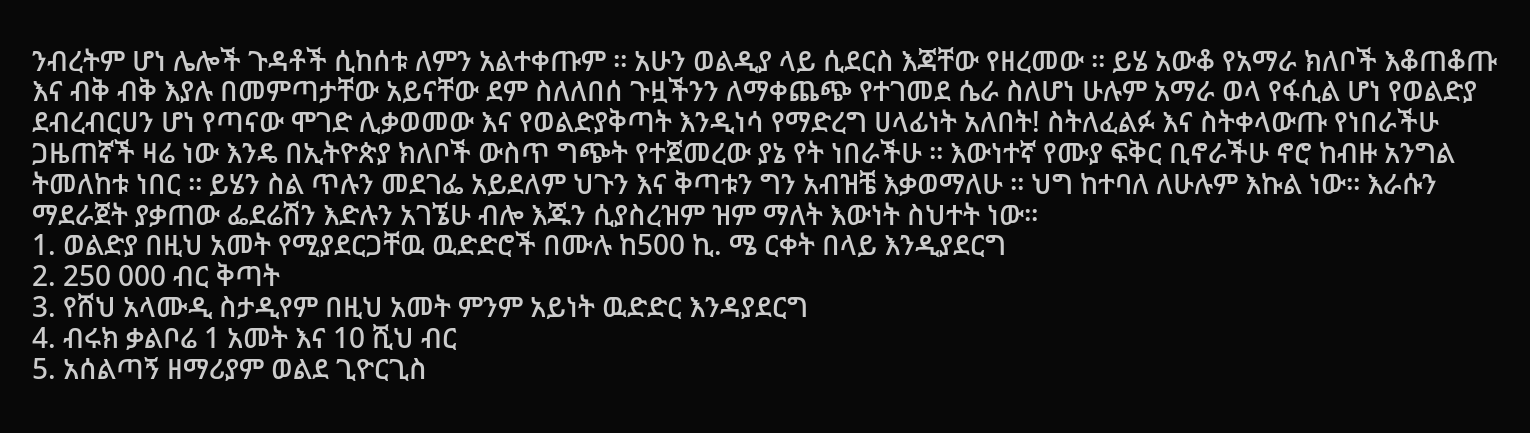ንብረትም ሆነ ሌሎች ጉዳቶች ሲከሰቱ ለምን አልተቀጡም ፡፡ አሁን ወልዲያ ላይ ሲደርስ እጃቸው የዘረመው ፡፡ ይሄ አውቆ የአማራ ክለቦች እቆጠቆጡ እና ብቅ ብቅ እያሉ በመምጣታቸው አይናቸው ደም ስለለበሰ ጉዟችንን ለማቀጨጭ የተገመደ ሴራ ስለሆነ ሁሉም አማራ ወላ የፋሲል ሆነ የወልድያ ደብረብርሀን ሆነ የጣናው ሞገድ ሊቃወመው እና የወልድያቅጣት እንዲነሳ የማድረግ ሀላፊነት አለበት! ስትለፈልፉ እና ስትቀላውጡ የነበራችሁ ጋዜጠኛች ዛሬ ነው እንዴ በኢትዮጵያ ክለቦች ውስጥ ግጭት የተጀመረው ያኔ የት ነበራችሁ ፡፡ እውነተኛ የሙያ ፍቅር ቢኖራችሁ ኖሮ ከብዙ አንግል ትመለከቱ ነበር ፡፡ ይሄን ስል ጥሉን መደገፌ አይደለም ህጉን እና ቅጣቱን ግን አብዝቼ እቃወማለሁ ፡፡ ህግ ከተባለ ለሁሉም እኩል ነው፡፡ እራሱን ማደራጀት ያቃጠው ፌደሬሽን እድሉን አገኜሁ ብሎ እጁን ሲያስረዝም ዝም ማለት እውነት ስህተት ነው፡፡
1. ወልድያ በዚህ አመት የሚያደርጋቸዉ ዉድድሮች በሙሉ ከ500 ኪ. ሜ ርቀት በላይ እንዲያደርግ
2. 250 000 ብር ቅጣት
3. የሸህ አላሙዲ ስታዲየም በዚህ አመት ምንም አይነት ዉድድር እንዳያደርግ
4. ብሩክ ቃልቦሬ 1 አመት እና 10 ሺህ ብር
5. አሰልጣኝ ዘማሪያም ወልደ ጊዮርጊስ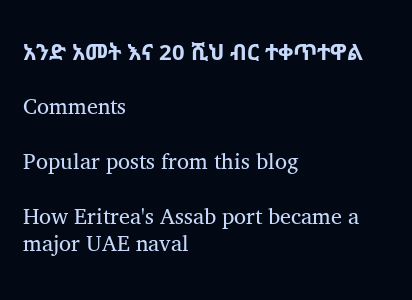አንድ አመት እና 20 ሺህ ብር ተቀጥተዋል

Comments

Popular posts from this blog

How Eritrea's Assab port became a major UAE naval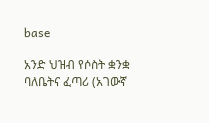base

አንድ ህዝብ የሶስት ቋንቋ ባለቤትና ፈጣሪ (አገውኛ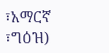፣አማርኛ ፣ግዕዝ)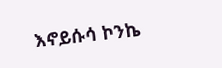እኖይሱሳ ኮንኬ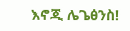እኖጂ ሌጌፅንስ!